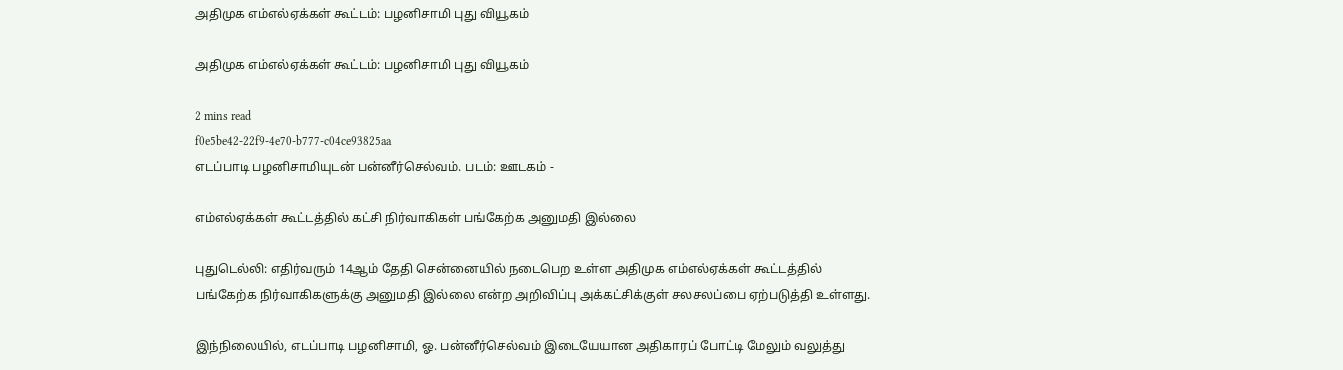அதிமுக எம்எல்ஏக்கள் கூட்டம்: பழனிசாமி புது வியூகம்

அதிமுக எம்எல்ஏக்கள் கூட்டம்: பழனிசாமி புது வியூகம்

2 mins read
f0e5be42-22f9-4e70-b777-c04ce93825aa
எடப்பாடி பழனிசாமியுடன் பன்னீர்செல்வம். படம்: ஊடகம் -

எம்எல்ஏக்கள் கூட்டத்தில் கட்சி நிர்வாகிகள் பங்கேற்க அனுமதி இல்லை

புதுடெல்லி: எதிர்வரும் 14ஆம் தேதி சென்னையில் நடைபெற உள்ள அதிமுக எம்எல்ஏக்கள் கூட்டத்தில் பங்கேற்க நிர்வாகிகளுக்கு அனுமதி இல்லை என்ற அறிவிப்பு அக்கட்சிக்குள் சலசலப்பை ஏற்படுத்தி உள்ளது.

இந்நிலையில், எடப்பாடி பழனிசாமி, ஓ. பன்னீர்செல்வம் இடையேயான அதிகாரப் போட்டி மேலும் வலுத்து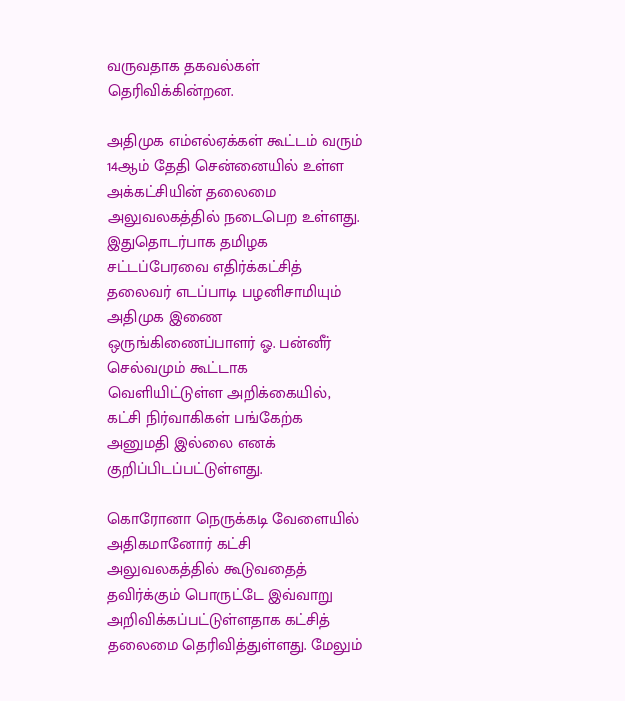வருவதாக தகவல்கள் தெரிவிக்கின்றன.

அதிமுக எம்எல்ஏக்கள் கூட்டம் வரும் 14ஆம் தேதி சென்னையில் உள்ள அக்கட்சியின் தலைமை அலுவலகத்தில் நடைபெற உள்ளது. இதுதொடர்பாக தமிழக சட்டப்பேரவை எதிர்க்கட்சித் தலைவர் எடப்பாடி பழனிசாமியும் அதிமுக இணை ஒருங்கிணைப்பாளர் ஓ. பன்னீர் செல்வமும் கூட்டாக வெளியிட்டுள்ள அறிக்கையில், கட்சி நிர்வாகிகள் பங்கேற்க அனுமதி இல்லை எனக் குறிப்பிடப்பட்டுள்ளது.

கொரோனா நெருக்கடி வேளையில் அதிகமானோர் கட்சி அலுவலகத்தில் கூடுவதைத் தவிர்க்கும் பொருட்டே இவ்வாறு அறிவிக்கப்பட்டுள்ளதாக கட்சித் தலைமை தெரிவித்துள்ளது. மேலும்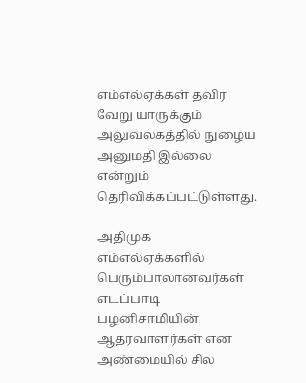எம்எல்ஏக்கள் தவிர வேறு யாருக்கும் அலுவலகத்தில் நுழைய அனுமதி இல்லை என்றும் தெரிவிக்கப்பட்டுள்ளது.

அதிமுக எம்எல்ஏக்களில் பெரும்பாலானவர்கள் எடப்பாடி பழனிசாமியின் ஆதரவாளர்கள் என அண்மையில் சில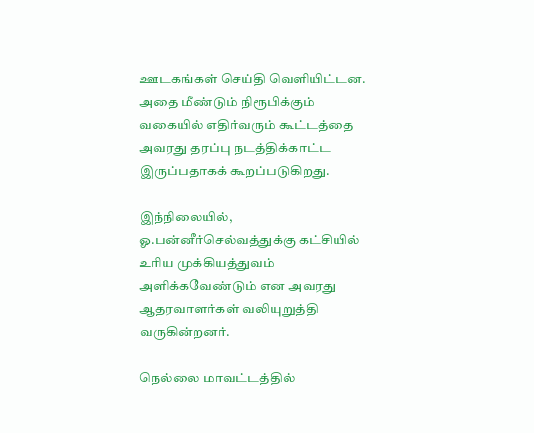ஊடகங்கள் செய்தி வெளியிட்டன. அதை மீண்டும் நிரூபிக்கும் வகையில் எதிர்வரும் கூட்டத்தை அவரது தரப்பு நடத்திக்காட்ட இருப்பதாகக் கூறப்படுகிறது.

இந்நிலையில், ஓ.பன்னீர்செல்வத்துக்கு கட்சியில் உரிய முக்கியத்துவம் அளிக்கவேண்டும் என அவரது ஆதரவாளர்கள் வலியுறுத்தி வருகின்றனர்.

நெல்லை மாவட்டத்தில்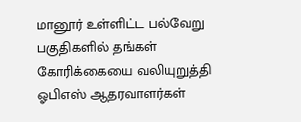மானூர் உள்ளிட்ட பல்வேறு பகுதிகளில் தங்கள் கோரிக்கையை வலியுறுத்தி ஓபிஎஸ் ஆதரவாளர்கள்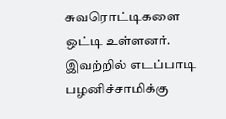சுவரொட்டிகளை ஒட்டி உள்ளனர். இவற்றில் எடப்பாடி பழனிச்சாமிக்கு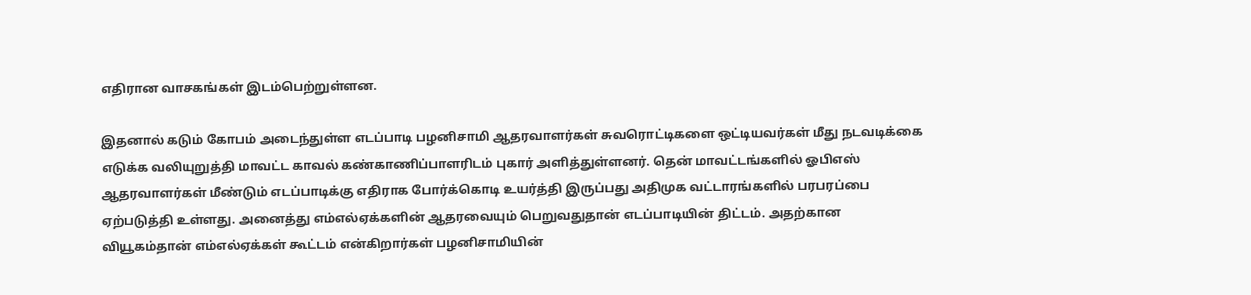எதிரான வாசகங்கள் இடம்பெற்றுள்ளன.

இதனால் கடும் கோபம் அடைந்துள்ள எடப்பாடி பழனிசாமி ஆதரவாளர்கள் சுவரொட்டிகளை ஒட்டியவர்கள் மீது நடவடிக்கை எடுக்க வலியுறுத்தி மாவட்ட காவல் கண்காணிப்பாளரிடம் புகார் அளித்துள்ளனர். தென் மாவட்டங்களில் ஓபிஎஸ் ஆதரவாளர்கள் மீண்டும் எடப்பாடிக்கு எதிராக போர்க்கொடி உயர்த்தி இருப்பது அதிமுக வட்டாரங்களில் பரபரப்பை ஏற்படுத்தி உள்ளது. அனைத்து எம்எல்ஏக்களின் ஆதரவையும் பெறுவதுதான் எடப்பாடியின் திட்டம். அதற்கான வியூகம்தான் எம்எல்ஏக்கள் கூட்டம் என்கிறார்கள் பழனிசாமியின்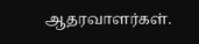ஆதரவாளர்கள்.